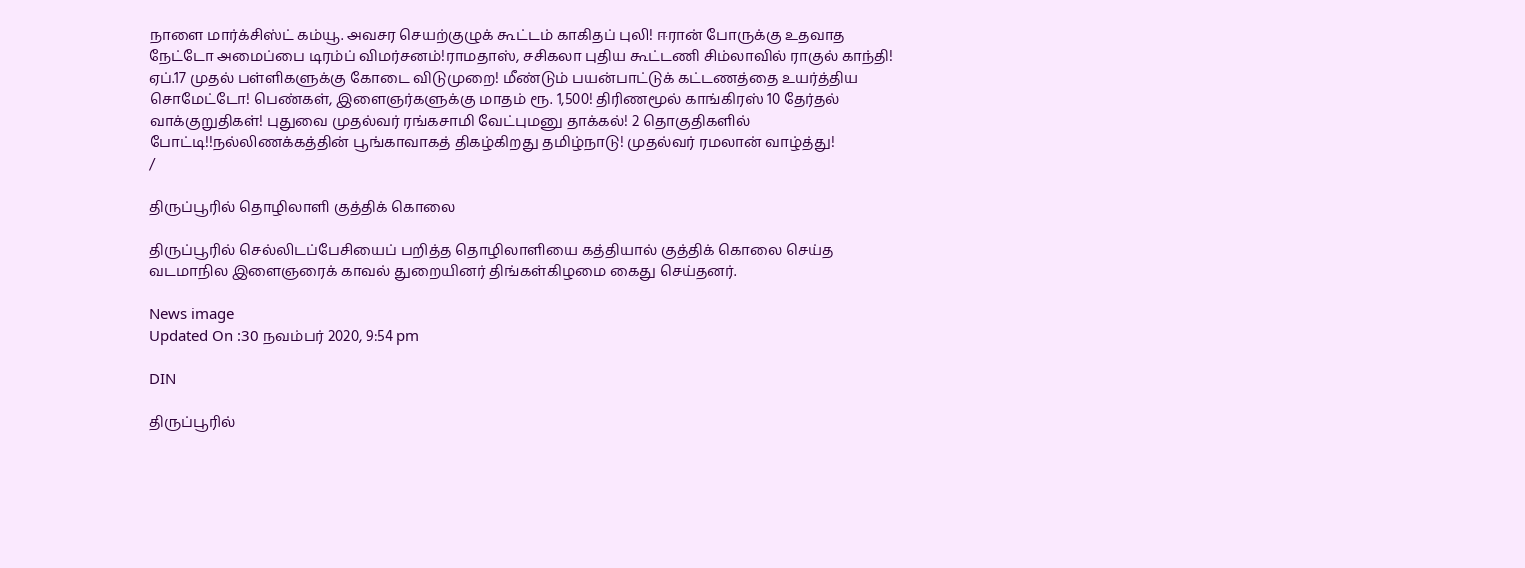நாளை மார்க்சிஸ்ட் கம்யூ. அவசர செயற்குழுக் கூட்டம் காகிதப் புலி! ஈரான் போருக்கு உதவாத நேட்டோ அமைப்பை டிரம்ப் விமர்சனம்!ராமதாஸ், சசிகலா புதிய கூட்டணி சிம்லாவில் ராகுல் காந்தி! ஏப்.17 முதல் பள்ளிகளுக்கு கோடை விடுமுறை! மீண்டும் பயன்பாட்டுக் கட்டணத்தை உயர்த்திய சொமேட்டோ! பெண்கள், இளைஞர்களுக்கு மாதம் ரூ. 1,500! திரிணமூல் காங்கிரஸ் 10 தேர்தல் வாக்குறுதிகள்! புதுவை முதல்வர் ரங்கசாமி வேட்புமனு தாக்கல்! 2 தொகுதிகளில் போட்டி!!நல்லிணக்கத்தின் பூங்காவாகத் திகழ்கிறது தமிழ்நாடு! முதல்வர் ரமலான் வாழ்த்து!
/

திருப்பூரில் தொழிலாளி குத்திக் கொலை

திருப்பூரில் செல்லிடப்பேசியைப் பறித்த தொழிலாளியை கத்தியால் குத்திக் கொலை செய்த வடமாநில இளைஞரைக் காவல் துறையினர் திங்கள்கிழமை கைது செய்தனர்.

News image
Updated On :30 நவம்பர் 2020, 9:54 pm

DIN

திருப்பூரில்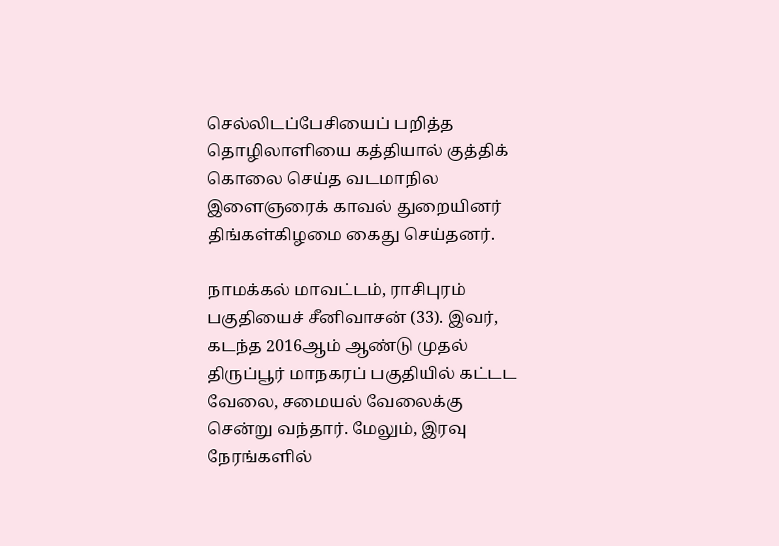செல்லிடப்பேசியைப் பறித்த தொழிலாளியை கத்தியால் குத்திக் கொலை செய்த வடமாநில இளைஞரைக் காவல் துறையினர் திங்கள்கிழமை கைது செய்தனர்.

நாமக்கல் மாவட்டம், ராசிபுரம் பகுதியைச் சீனிவாசன் (33). இவர், கடந்த 2016ஆம் ஆண்டு முதல் திருப்பூர் மாநகரப் பகுதியில் கட்டட வேலை, சமையல் வேலைக்கு சென்று வந்தார். மேலும், இரவு நேரங்களில்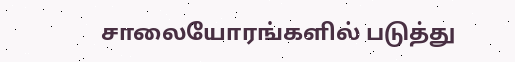சாலையோரங்களில் படுத்து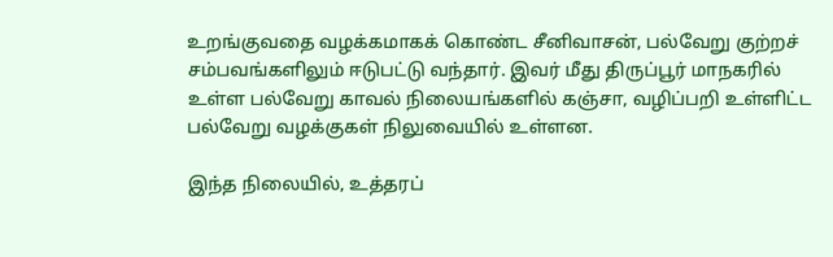உறங்குவதை வழக்கமாகக் கொண்ட சீனிவாசன், பல்வேறு குற்றச் சம்பவங்களிலும் ஈடுபட்டு வந்தார். இவர் மீது திருப்பூர் மாநகரில் உள்ள பல்வேறு காவல் நிலையங்களில் கஞ்சா, வழிப்பறி உள்ளிட்ட பல்வேறு வழக்குகள் நிலுவையில் உள்ளன.

இந்த நிலையில், உத்தரப்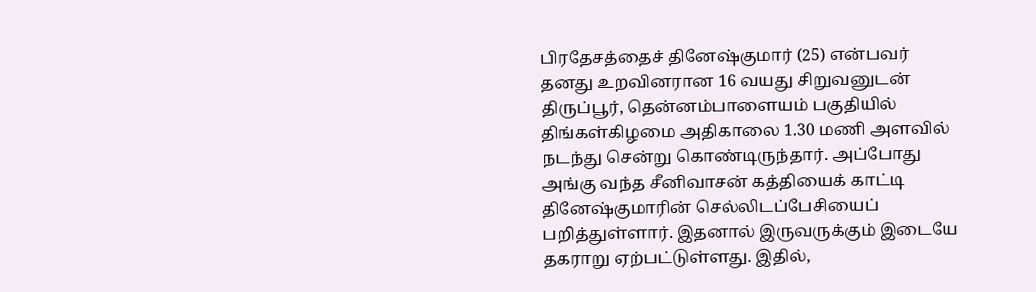பிரதேசத்தைச் தினேஷ்குமார் (25) என்பவர் தனது உறவினரான 16 வயது சிறுவனுடன் திருப்பூர், தென்னம்பாளையம் பகுதியில் திங்கள்கிழமை அதிகாலை 1.30 மணி அளவில் நடந்து சென்று கொண்டிருந்தார். அப்போது அங்கு வந்த சீனிவாசன் கத்தியைக் காட்டி தினேஷ்குமாரின் செல்லிடப்பேசியைப் பறித்துள்ளார். இதனால் இருவருக்கும் இடையே தகராறு ஏற்பட்டுள்ளது. இதில்,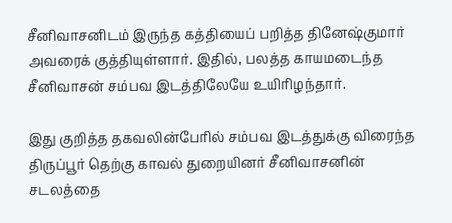சீனிவாசனிடம் இருந்த கத்தியைப் பறித்த தினேஷ்குமார் அவரைக் குத்தியுள்ளார். இதில், பலத்த காயமடைந்த சீனிவாசன் சம்பவ இடத்திலேயே உயிரிழந்தார்.

இது குறித்த தகவலின்பேரில் சம்பவ இடத்துக்கு விரைந்த திருப்பூர் தெற்கு காவல் துறையினர் சீனிவாசனின் சடலத்தை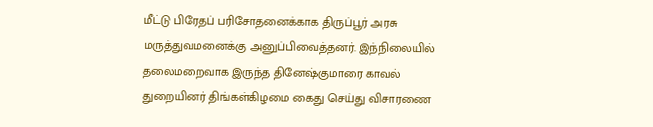மீட்டு பிரேதப் பரிசோதனைக்காக திருப்பூர் அரசு மருத்துவமனைக்கு அனுப்பிவைத்தனர். இந்நிலையில் தலைமறைவாக இருந்த தினேஷ்குமாரை காவல் துறையினர் திங்கள்கிழமை கைது செய்து விசாரணை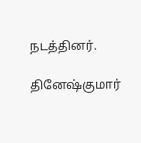நடத்தினர்.

தினேஷ்குமார்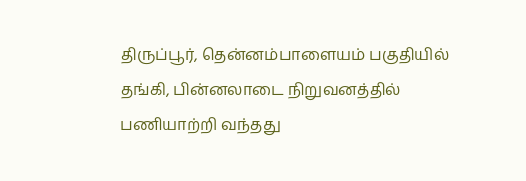திருப்பூர், தென்னம்பாளையம் பகுதியில் தங்கி, பின்னலாடை நிறுவனத்தில் பணியாற்றி வந்தது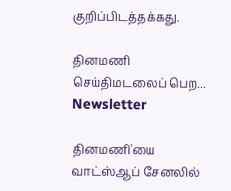குறிப்பிடத்தக்கது.

தினமணி செய்திமடலைப் பெற... Newsletter

தினமணி'யை வாட்ஸ்ஆப் சேனலில்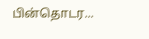பின்தொடர...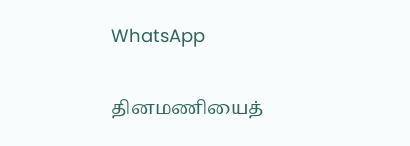WhatsApp

தினமணியைத்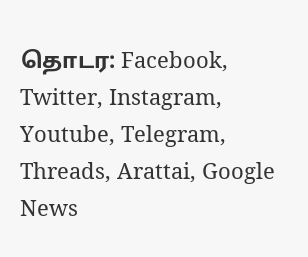தொடர: Facebook, Twitter, Instagram, Youtube, Telegram, Threads, Arattai, Google News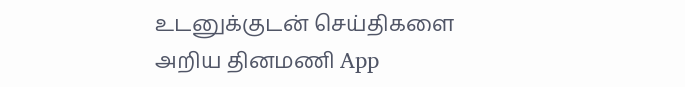உடனுக்குடன் செய்திகளை அறிய தினமணி App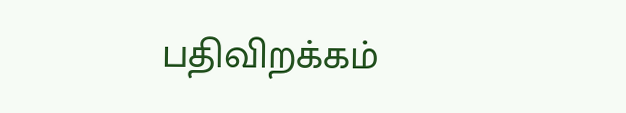பதிவிறக்கம்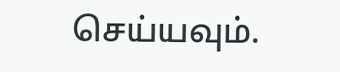செய்யவும்.